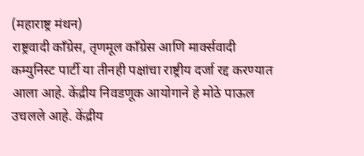(महाराष्ट्र मंथन)
राष्ट्रवादी काँग्रेस, तृणमूल काँग्रेस आणि मार्क्सवादी कम्युनिस्ट पार्टी या तीनही पक्षांचा राष्ट्रीय दर्जा रद्द करण्यात आला आहे. केंद्रीय निवडणूक आयोगाने हे मोठे पाऊल उचलले आहे. केंद्रीय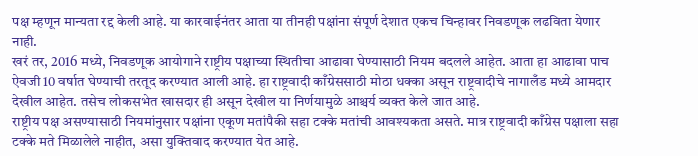पक्ष म्हणून मान्यता रद्द केली आहे. या कारवाईनंतर आता या तीनही पक्षांना संपूर्ण देशात एकच चिन्हावर निवडणूक लढविता येणार नाही.
खरं तर, 2016 मध्ये, निवडणूक आयोगाने राष्ट्रीय पक्षाच्या स्थितीचा आढावा घेण्यासाठी नियम बदलले आहेत. आता हा आढावा पाच ऐवजी 10 वर्षात घेण्याची तरतूद करण्यात आली आहे. हा राष्ट्रवादी काँग्रेससाठी मोठा धक्का असून राष्ट्रवादीचे नागालँड मध्ये आमदार देखील आहेत. तसेच लोकसभेत खासदार ही असून देखील या निर्णयामुळे आश्चर्य व्यक्त केले जात आहे.
राष्ट्रीय पक्ष असण्यासाठी नियमांनुसार पक्षांना एकूण मतांपैकी सहा टक्के मतांची आवश्यकता असते. मात्र राष्ट्रवादी काँग्रेस पक्षाला सहा टक्के मते मिळालेले नाहीत, असा युक्तिवाद करण्यात येत आहे.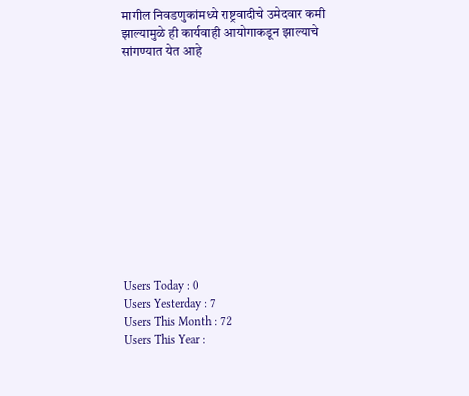मागील निवडणुकांमध्ये राष्ट्रवादीचे उमेदवार कमी झाल्यामुळे ही कार्यवाही आयोगाकडून झाल्याचे सांगण्यात येत आहे












Users Today : 0
Users Yesterday : 7
Users This Month : 72
Users This Year :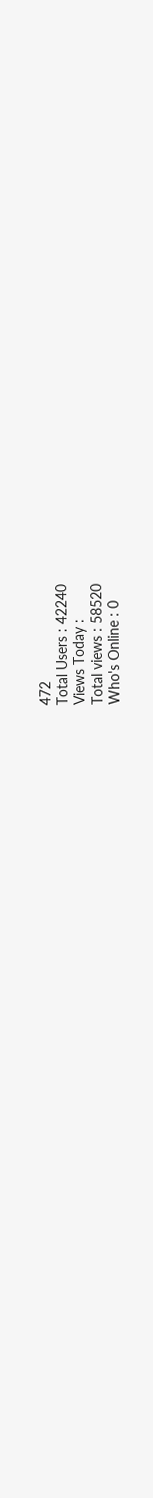472
Total Users : 42240
Views Today :
Total views : 58520
Who's Online : 0